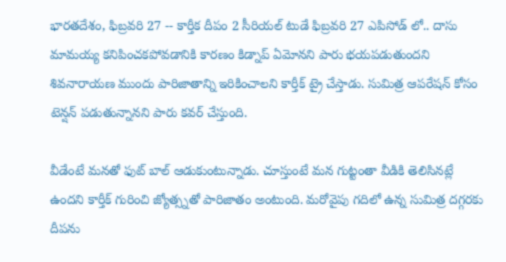భారతదేశం, ఫిబ్రవరి 27 -- కార్తీక దీపం 2 సీరియల్ టుడే ఫిబ్రవరి 27 ఎపిసోడ్ లో.. దాసు మామయ్య కనిపించకపోవడానికి కారణం కిడ్నాప్ ఏమోనని పారు భయపడుతుందని శివనారాయణ ముందు పారిజాతాన్ని ఇరికించాలని కార్తీక్ ట్రై చేస్తాడు. సుమిత్ర ఆపరేషన్ కోసం టెన్షన్ పడుతున్నానని పారు కవర్ చేస్తుంది.

వీడేంటే మనతో ఫుట్ బాల్ ఆడుకుంటున్నాడు. చూస్తుంటే మన గుట్టంతా వీడికి తెలిసినట్లే ఉందని కార్తీక్ గురించి జ్యోత్స్నతో పారిజాతం అంటుంది. మరోవైపు గదిలో ఉన్న సుమిత్ర దగ్గరకు దీపను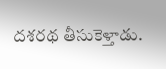దశరథ తీసుకెళ్తాడు.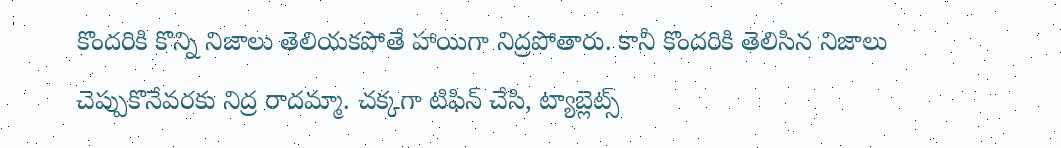కొందరికి కొన్ని నిజాలు తెలియకపోతే హాయిగా నిద్రపోతారు. కానీ కొందరికి తెలిసిన నిజాలు చెప్పుకొనేవరకు నిద్ర రాదమ్మా. చక్కగా టిఫిన్ చేసి, ట్యాబ్లెట్స్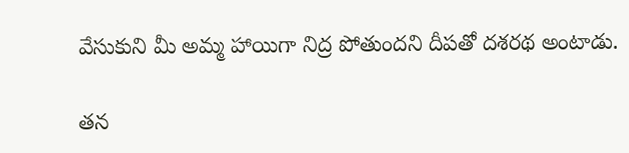వేసుకుని మీ అమ్మ హాయిగా నిద్ర పోతుందని దీపతో దశరథ అంటాడు.

తన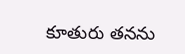కూతురు తనను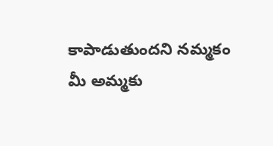కాపాడుతుందని నమ్మకం మీ అమ్మకు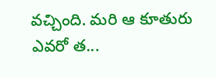వచ్చింది. మరి ఆ కూతురు ఎవరో త...